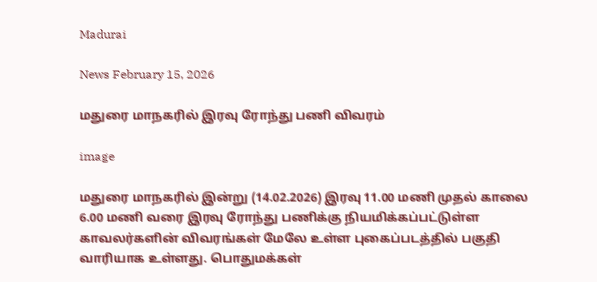Madurai

News February 15, 2026

மதுரை மாநகரில் இரவு ரோந்து பணி விவரம்

image

மதுரை மாநகரில் இன்று (14.02.2026) இரவு 11.00 மணி முதல் காலை 6.00 மணி வரை இரவு ரோந்து பணிக்கு நியமிக்கப்பட்டுள்ள காவலர்களின் விவரங்கள் மேலே உள்ள புகைப்படத்தில் பகுதி வாரியாக உள்ளது. பொதுமக்கள்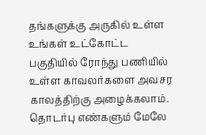தங்களுக்கு அருகில் உள்ள உங்கள் உட்கோட்ட பகுதியில் ரோந்து பணியில் உள்ள காவலர்களை அவசர காலத்திற்கு அழைக்கலாம். தொடர்பு எண்களும் மேலே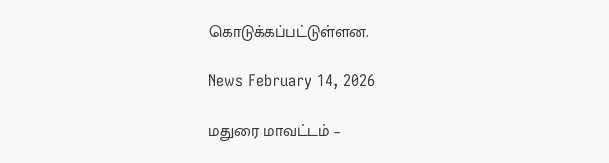கொடுக்கப்பட்டுள்ளன.

News February 14, 2026

மதுரை மாவட்டம் –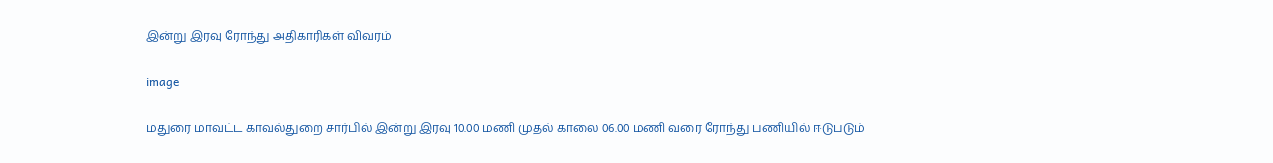இன்று இரவு ரோந்து அதிகாரிகள் விவரம்

image

மதுரை மாவட்ட காவல்துறை சார்பில் இன்று இரவு 10.00 மணி முதல் காலை 06.00 மணி வரை ரோந்து பணியில் ஈடுபடும்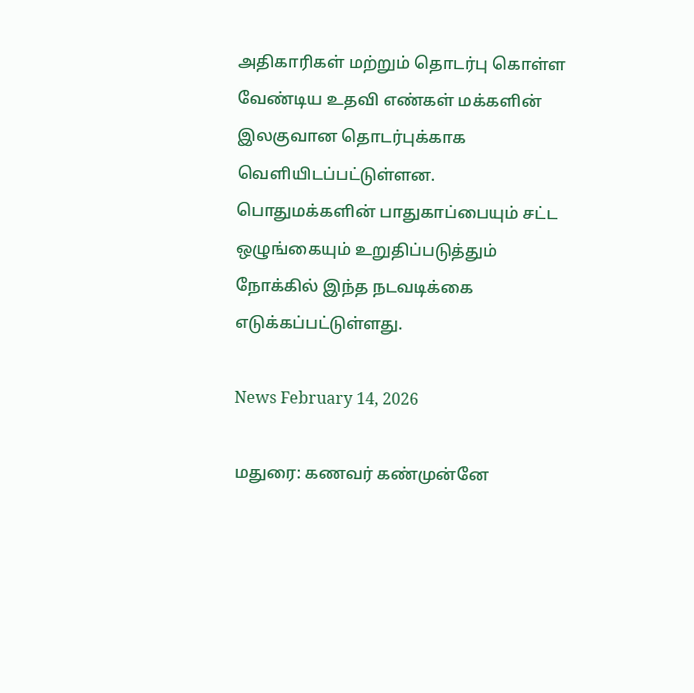அதிகாரிகள் மற்றும் தொடர்பு கொள்ள வேண்டிய உதவி எண்கள் மக்களின் இலகுவான தொடர்புக்காக வெளியிடப்பட்டுள்ளன. பொதுமக்களின் பாதுகாப்பையும் சட்ட ஒழுங்கையும் உறுதிப்படுத்தும் நோக்கில் இந்த நடவடிக்கை எடுக்கப்பட்டுள்ளது.

News February 14, 2026

மதுரை: கணவர் கண்முன்னே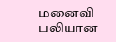மனைவி பலியான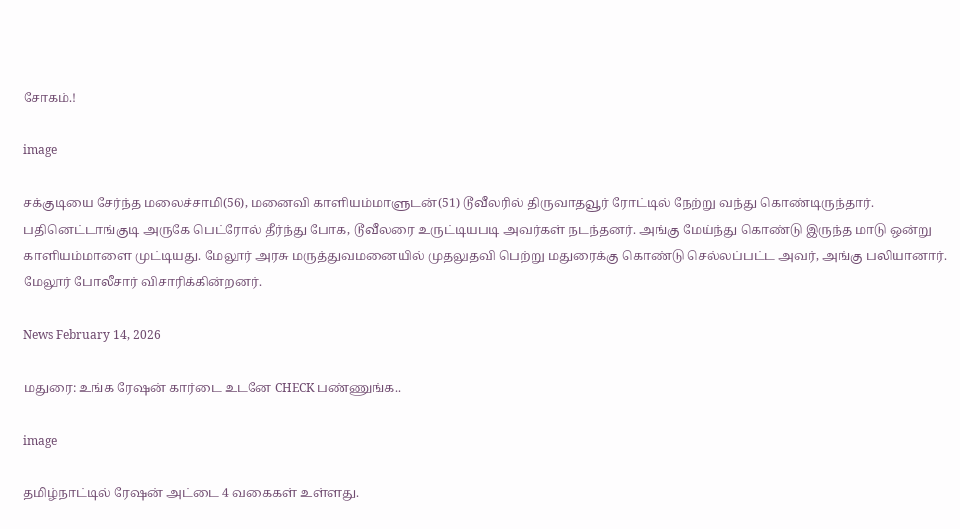சோகம்.!

image

சக்குடியை சேர்ந்த மலைச்சாமி(56), மனைவி காளியம்மாளுடன்(51) டூவீலரில் திருவாதவூர் ரோட்டில் நேற்று வந்து கொண்டிருந்தார். பதினெட்டாங்குடி அருகே பெட்ரோல் தீர்ந்து போக, டூவீலரை உருட்டியபடி அவர்கள் நடந்தனர். அங்கு மேய்ந்து கொண்டு இருந்த மாடு ஒன்று காளியம்மாளை முட்டியது. மேலூர் அரசு மருத்துவமனையில் முதலுதவி பெற்று மதுரைக்கு கொண்டு செல்லப்பட்ட அவர், அங்கு பலியானார். மேலூர் போலீசார் விசாரிக்கின்றனர்.

News February 14, 2026

மதுரை: உங்க ரேஷன் கார்டை உடனே CHECK பண்ணுங்க..

image

தமிழ்நாட்டில் ரேஷன் அட்டை 4 வகைகள் உள்ளது.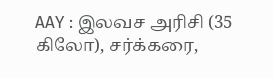AAY : இலவச அரிசி (35 கிலோ), சர்க்கரை,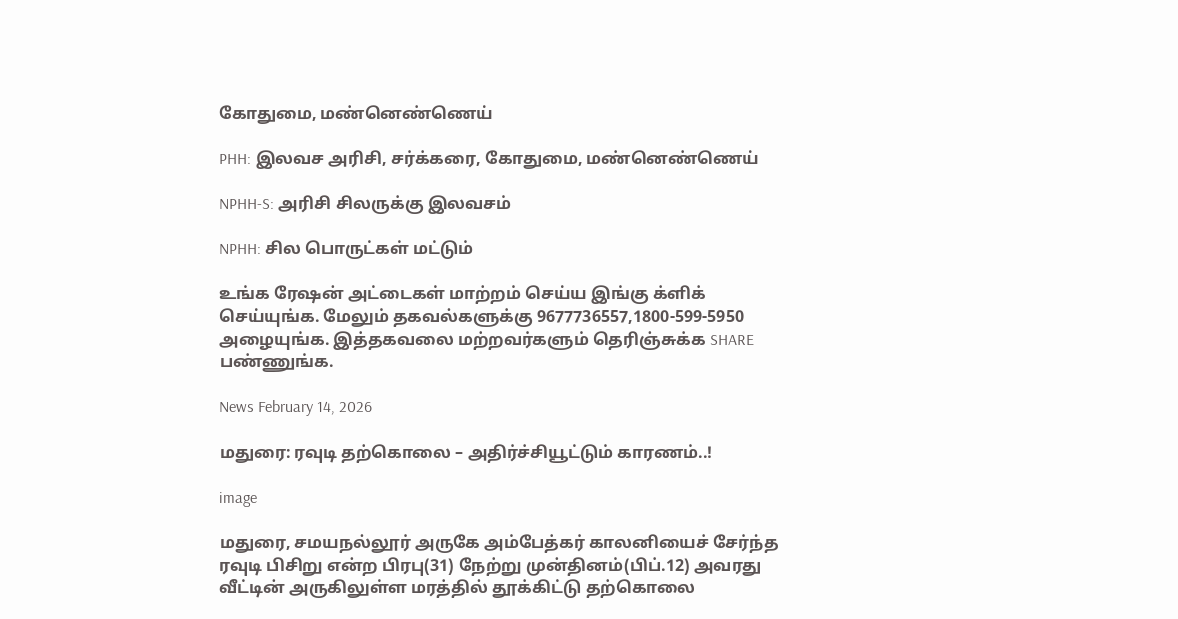கோதுமை, மண்னெண்ணெய்

PHH: இலவச அரிசி, சர்க்கரை, கோதுமை, மண்னெண்ணெய்

NPHH-S: அரிசி சிலருக்கு இலவசம்

NPHH: சில பொருட்கள் மட்டும்

உங்க ரேஷன் அட்டைகள் மாற்றம் செய்ய இங்கு க்ளிக் செய்யுங்க. மேலும் தகவல்களுக்கு 9677736557,1800-599-5950 அழையுங்க. இத்தகவலை மற்றவர்களும் தெரிஞ்சுக்க SHARE பண்ணுங்க.

News February 14, 2026

மதுரை: ரவுடி தற்கொலை – அதிர்ச்சியூட்டும் காரணம்..!

image

மதுரை, சமயநல்லூர் அருகே அம்பேத்கர் காலனியைச் சேர்ந்த ரவுடி பிசிறு என்ற பிரபு(31) நேற்று முன்தினம்(பிப்.12) அவரது வீட்டின் அருகிலுள்ள மரத்தில் தூக்கிட்டு தற்கொலை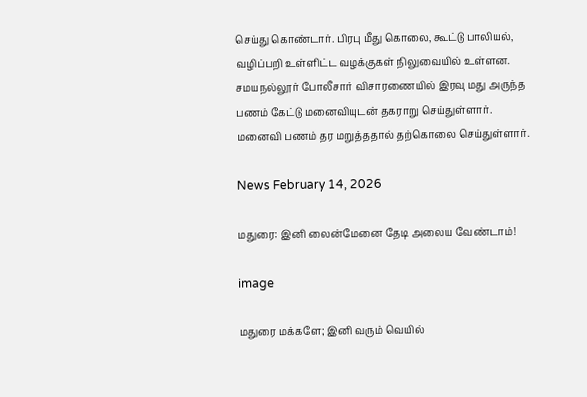செய்து கொண்டார். பிரபு மீது கொலை, கூட்டு பாலியல், வழிப்பறி உள்ளிட்ட வழக்குகள் நிலுவையில் உள்ளன. சமயநல்லூர் போலீசார் விசாரணையில் இரவு மது அருந்த பணம் கேட்டு மனைவியுடன் தகராறு செய்துள்ளார். மனைவி பணம் தர மறுத்ததால் தற்கொலை செய்துள்ளார்.

News February 14, 2026

மதுரை: இனி லைன்மேனை தேடி அலைய வேண்டாம்!

image

மதுரை மக்களே; இனி வரும் வெயில்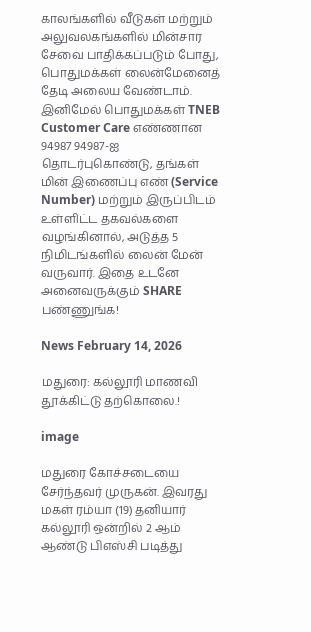காலங்களில் வீடுகள் மற்றும் அலுவலகங்களில் மின்சார சேவை பாதிக்கப்படும் போது, பொதுமக்கள் லைன்மேனைத் தேடி அலைய வேண்டாம். இனிமேல் பொதுமக்கள் TNEB Customer Care எண்ணான 94987 94987-ஐ தொடர்புகொண்டு, தங்கள் மின் இணைப்பு எண் (Service Number) மற்றும் இருப்பிடம் உள்ளிட்ட தகவல்களை வழங்கினால், அடுத்த 5 நிமிடங்களில் லைன் மேன் வருவார். இதை உடனே அனைவருக்கும் SHARE பண்ணுங்க!

News February 14, 2026

மதுரை: கல்லூரி மாணவி தூக்கிட்டு தற்கொலை.!

image

மதுரை கோச்சடையை சேர்ந்தவர் முருகன். இவரது மகள் ரம்யா (19) தனியார் கல்லூரி ஒன்றில் 2 ஆம் ஆண்டு பிஎஸ்சி படித்து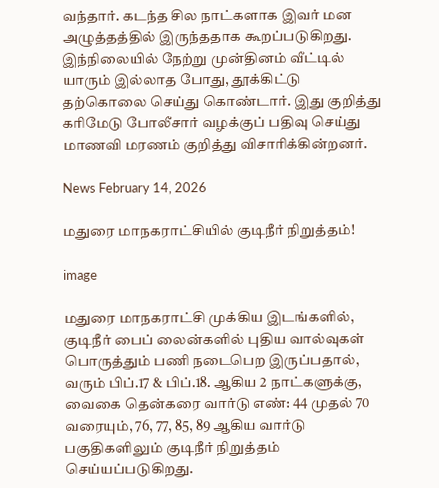வந்தார். கடந்த சில நாட்களாக இவர் மன அழுத்தத்தில் இருந்ததாக கூறப்படுகிறது. இந்நிலையில் நேற்று முன்தினம் வீட்டில் யாரும் இல்லாத போது, தூக்கிட்டு தற்கொலை செய்து கொண்டார். இது குறித்து கரிமேடு போலீசார் வழக்குப் பதிவு செய்து மாணவி மரணம் குறித்து விசாரிக்கின்றனர்.

News February 14, 2026

மதுரை மாநகராட்சியில் குடிநீர் நிறுத்தம்!

image

மதுரை மாநகராட்சி முக்கிய இடங்களில், குடிநீர் பைப் லைன்களில் புதிய வால்வுகள் பொருத்தும் பணி நடைபெற இருப்பதால், வரும் பிப்.17 & பிப்.18. ஆகிய 2 நாட்களுக்கு, வைகை தென்கரை வார்டு எண்: 44 முதல் 70 வரையும், 76, 77, 85, 89 ஆகிய வார்டு பகுதிகளிலும் குடிநீர் நிறுத்தம் செய்யப்படுகிறது.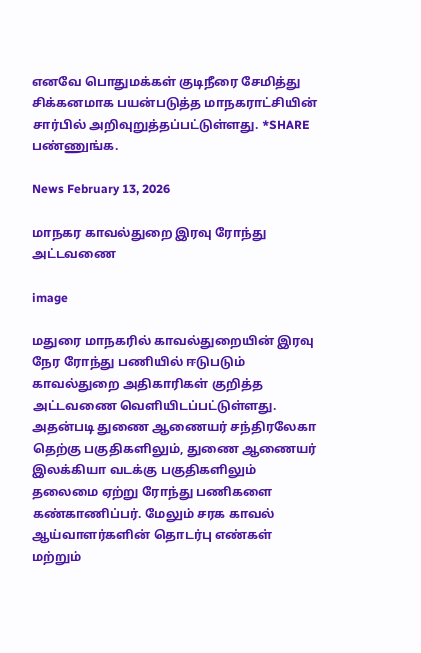எனவே பொதுமக்கள் குடிநீரை சேமித்து சிக்கனமாக பயன்படுத்த மாநகராட்சியின் சார்பில் அறிவுறுத்தப்பட்டுள்ளது. *SHARE பண்ணுங்க.

News February 13, 2026

மாநகர காவல்துறை இரவு ரோந்து அட்டவணை

image

மதுரை மாநகரில் காவல்துறையின் இரவு நேர ரோந்து பணியில் ஈடுபடும் காவல்துறை அதிகாரிகள் குறித்த அட்டவணை வெளியிடப்பட்டுள்ளது. அதன்படி துணை ஆணையர் சந்திரலேகா தெற்கு பகுதிகளிலும், துணை ஆணையர் இலக்கியா வடக்கு பகுதிகளிலும் தலைமை ஏற்று ரோந்து பணிகளை கண்காணிப்பர். மேலும் சரக காவல் ஆய்வாளர்களின் தொடர்பு எண்கள் மற்றும்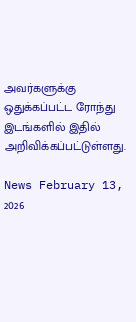அவர்களுக்கு ஒதுக்கப்பட்ட ரோந்து இடங்களில் இதில் அறிவிக்கப்பட்டுள்ளது.

News February 13, 2026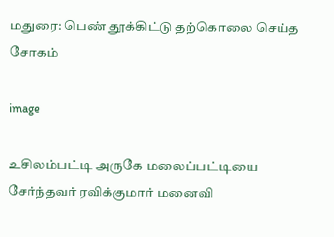மதுரை: பெண் தூக்கிட்டு தற்கொலை செய்த சோகம்

image

உசிலம்பட்டி அருகே மலைப்பட்டியை சேர்ந்தவர் ரவிக்குமார் மனைவி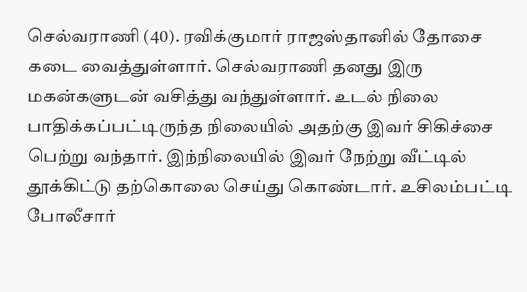செல்வராணி (40). ரவிக்குமார் ராஜஸ்தானில் தோசை கடை வைத்துள்ளார். செல்வராணி தனது இரு மகன்களுடன் வசித்து வந்துள்ளார். உடல் நிலை பாதிக்கப்பட்டிருந்த நிலையில் அதற்கு இவர் சிகிச்சை பெற்று வந்தார். இந்நிலையில் இவர் நேற்று வீட்டில் தூக்கிட்டு தற்கொலை செய்து கொண்டார். உசிலம்பட்டி போலீசார்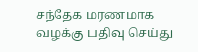சந்தேக மரணமாக வழக்கு பதிவு செய்து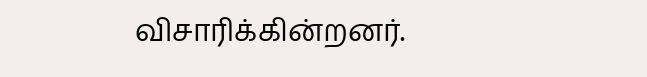விசாரிக்கின்றனர்.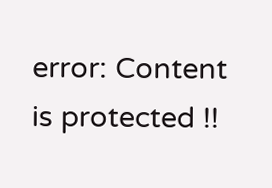error: Content is protected !!